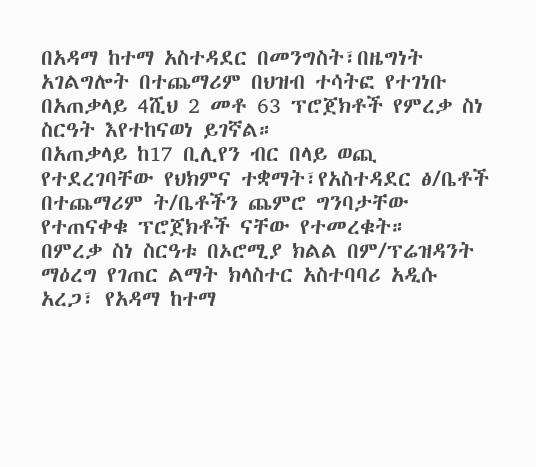በአዳማ ከተማ አስተዳደር በመንግስት፣በዜግነት አገልግሎት በተጨማሪም በህዝብ ተሳትፎ የተገነቡ በአጠቃላይ 4ሺህ 2 መቶ 63 ፕሮጀክቶች የምረቃ ስነ ስርዓት እየተከናወነ ይገኛል።
በአጠቃላይ ከ17 ቢሊየን ብር በላይ ወጪ የተደረገባቸው የህክምና ተቋማት፣የአስተዳደር ፅ/ቤቶች በተጨማሪም ት/ቤቶችን ጨምሮ ግንባታቸው የተጠናቀቁ ፕሮጀክቶች ናቸው የተመረቁት።
በምረቃ ስነ ስርዓቱ በኦሮሚያ ክልል በም/ፕሬዝዳንት ማዕረግ የገጠር ልማት ክላስተር አስተባባሪ አዲሱ አረጋ፣ የአዳማ ከተማ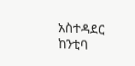አስተዳደር ከንቲባ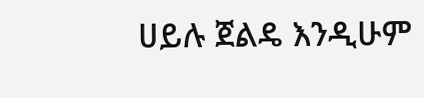ሀይሉ ጀልዴ እንዲሁም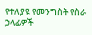የተለያዩ የመንግስት የስራ ኃላፊዎች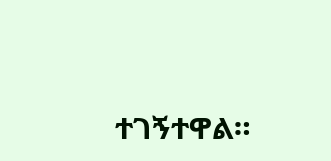ተገኝተዋል።